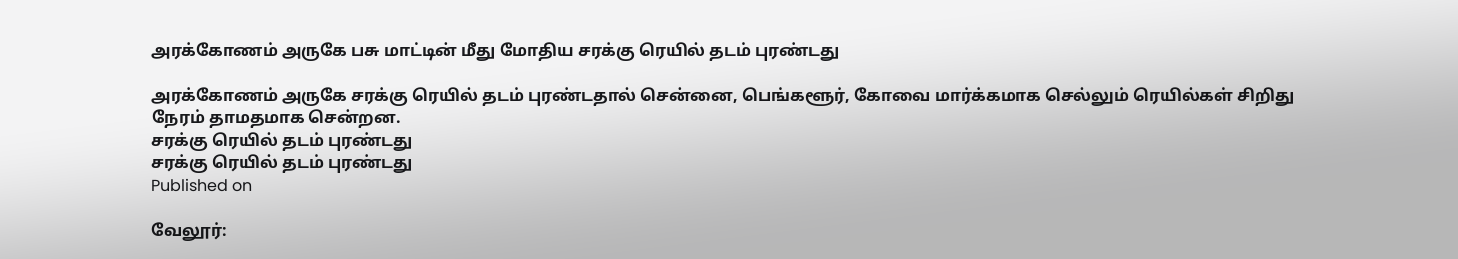அரக்கோணம் அருகே பசு மாட்டின் மீது மோதிய சரக்கு ரெயில் தடம் புரண்டது

அரக்கோணம் அருகே சரக்கு ரெயில் தடம் புரண்டதால் சென்னை, பெங்களூர், கோவை மார்க்கமாக செல்லும் ரெயில்கள் சிறிது நேரம் தாமதமாக சென்றன.
சரக்கு ரெயில் தடம் புரண்டது
சரக்கு ரெயில் தடம் புரண்டது
Published on

வேலூர்: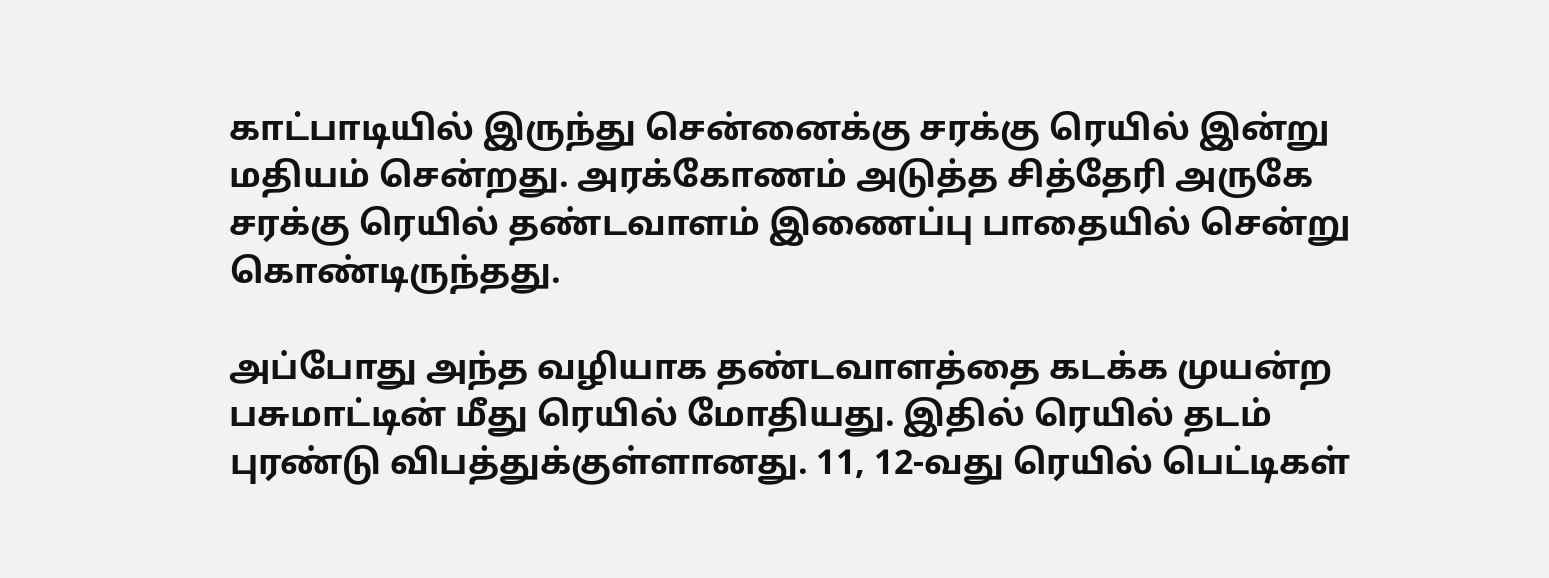காட்பாடியில் இருந்து சென்னைக்கு சரக்கு ரெயில் இன்று மதியம் சென்றது. அரக்கோணம் அடுத்த சித்தேரி அருகே சரக்கு ரெயில் தண்டவாளம் இணைப்பு பாதையில் சென்று கொண்டிருந்தது.

அப்போது அந்த வழியாக தண்டவாளத்தை கடக்க முயன்ற பசுமாட்டின் மீது ரெயில் மோதியது. இதில் ரெயில் தடம் புரண்டு விபத்துக்குள்ளானது. 11, 12-வது ரெயில் பெட்டிகள்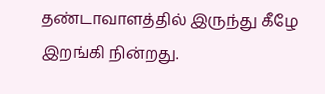தண்டாவாளத்தில் இருந்து கீழே இறங்கி நின்றது.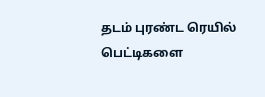தடம் புரண்ட ரெயில் பெட்டிகளை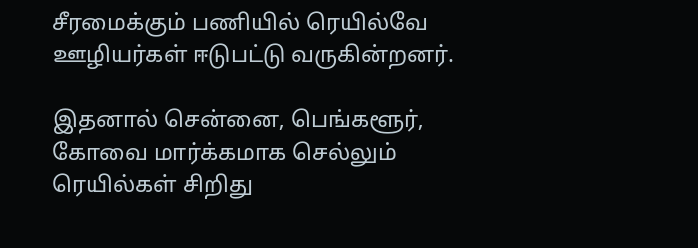சீரமைக்கும் பணியில் ரெயில்வே ஊழியர்கள் ஈடுபட்டு வருகின்றனர்.

இதனால் சென்னை, பெங்களூர், கோவை மார்க்கமாக செல்லும் ரெயில்கள் சிறிது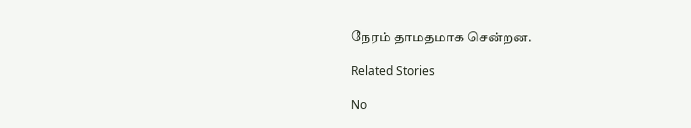நேரம் தாமதமாக சென்றன.

Related Stories

No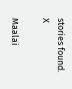stories found.
X

Maalai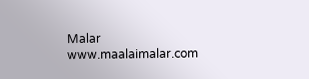Malar
www.maalaimalar.com